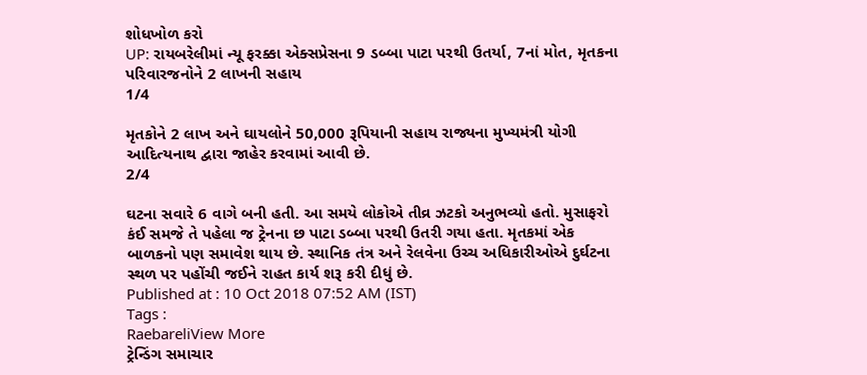શોધખોળ કરો
UP: રાયબરેલીમાં ન્યૂ ફરક્કા એક્સપ્રેસના 9 ડબ્બા પાટા પરથી ઉતર્યા, 7નાં મોત, મૃતકના પરિવારજનોને 2 લાખની સહાય
1/4

મૃતકોને 2 લાખ અને ઘાયલોને 50,000 રૂપિયાની સહાય રાજ્યના મુખ્યમંત્રી યોગી આદિત્યનાથ દ્વારા જાહેર કરવામાં આવી છે.
2/4

ઘટના સવારે 6 વાગે બની હતી. આ સમયે લોકોએ તીવ્ર ઝટકો અનુભવ્યો હતો. મુસાફરો કંઈ સમજે તે પહેલા જ ટ્રેનના છ પાટા ડબ્બા પરથી ઉતરી ગયા હતા. મૃતકમાં એક બાળકનો પણ સમાવેશ થાય છે. સ્થાનિક તંત્ર અને રેલવેના ઉચ્ચ અધિકારીઓએ દુર્ઘટના સ્થળ પર પહોંચી જઈને રાહત કાર્ય શરૂ કરી દીધું છે.
Published at : 10 Oct 2018 07:52 AM (IST)
Tags :
RaebareliView More
ટ્રેન્ડિંગ સમાચાર